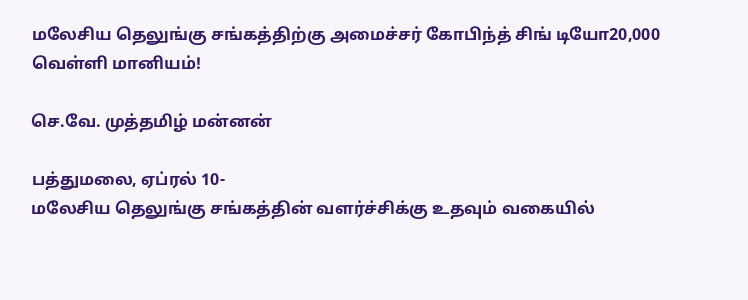மலேசிய தெலுங்கு சங்கத்திற்கு அமைச்சர் கோபிந்த் சிங் டியோ20,000 வெள்ளி மானியம்!

செ.வே. முத்தமிழ் மன்னன்

பத்துமலை, ஏப்ரல் 10-
மலேசிய தெலுங்கு சங்கத்தின் வளர்ச்சிக்கு உதவும் வகையில்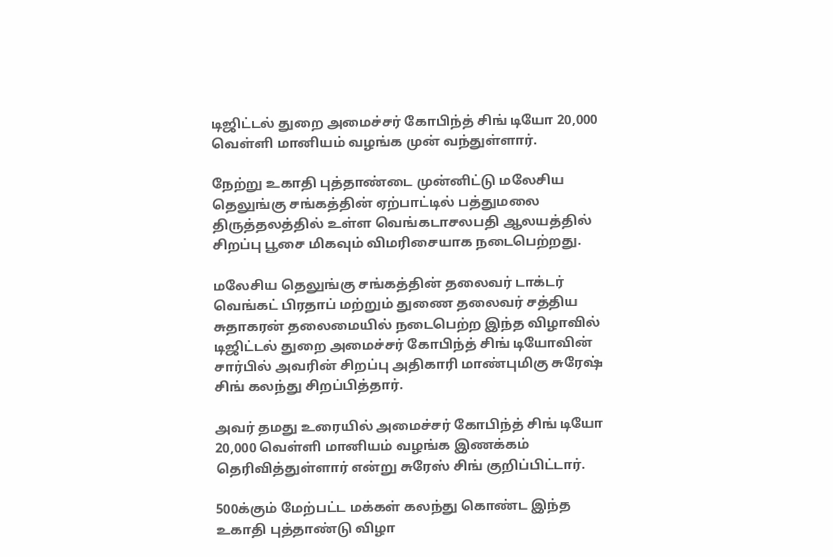டிஜிட்டல் துறை அமைச்சர் கோபிந்த் சிங் டியோ 20,000 வெள்ளி மானியம் வழங்க முன் வந்துள்ளார்.

நேற்று உகாதி புத்தாண்டை முன்னிட்டு மலேசிய தெலுங்கு சங்கத்தின் ஏற்பாட்டில் பத்துமலை திருத்தலத்தில் உள்ள வெங்கடாசலபதி ஆலயத்தில் சிறப்பு பூசை மிகவும் விமரிசையாக நடைபெற்றது.

மலேசிய தெலுங்கு சங்கத்தின் தலைவர் டாக்டர் வெங்கட் பிரதாப் மற்றும் துணை தலைவர் சத்திய சுதாகரன் தலைமையில் நடைபெற்ற இந்த விழாவில் டிஜிட்டல் துறை அமைச்சர் கோபிந்த் சிங் டியோவின் சார்பில் அவரின் சிறப்பு அதிகாரி மாண்புமிகு சுரேஷ் சிங் கலந்து சிறப்பித்தார்.

அவர் தமது உரையில் அமைச்சர் கோபிந்த் சிங் டியோ 20,000 வெள்ளி மானியம் வழங்க இணக்கம் தெரிவித்துள்ளார் என்று சுரேஸ் சிங் குறிப்பிட்டார்.

500க்கும் மேற்பட்ட மக்கள் கலந்து கொண்ட இந்த உகாதி புத்தாண்டு விழா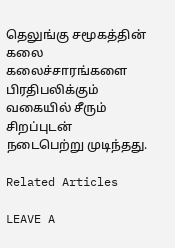தெலுங்கு சமூகத்தின் கலை கலைச்சாரங்களை பிரதிபலிக்கும் வகையில் சீரும் சிறப்புடன் நடைபெற்று முடிந்தது.

Related Articles

LEAVE A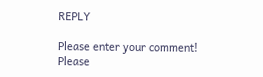REPLY

Please enter your comment!
Please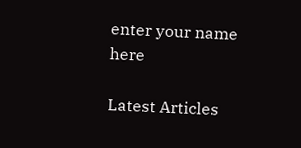enter your name here

Latest Articles